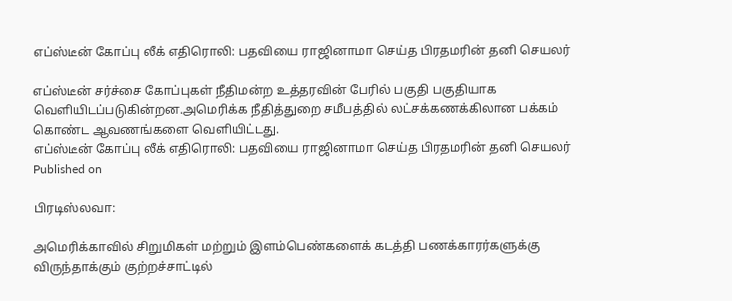எப்ஸ்டீன் கோப்பு லீக் எதிரொலி: பதவியை ராஜினாமா செய்த பிரதமரின் தனி செயலர்

எப்ஸ்டீன் சர்ச்சை கோப்புகள் நீதிமன்ற உத்தரவின் பேரில் பகுதி பகுதியாக வெளியிடப்படுகின்றன.அமெரிக்க நீதித்துறை சமீபத்தில் லட்சக்கணக்கிலான பக்கம் கொண்ட ஆவணங்களை வெளியிட்டது.
எப்ஸ்டீன் கோப்பு லீக் எதிரொலி: பதவியை ராஜினாமா செய்த பிரதமரின் தனி செயலர்
Published on

பிரடிஸ்லவா:

அமெரிக்காவில் சிறுமிகள் மற்றும் இளம்பெண்களைக் கடத்தி பணக்காரர்களுக்கு விருந்தாக்கும் குற்றச்சாட்டில்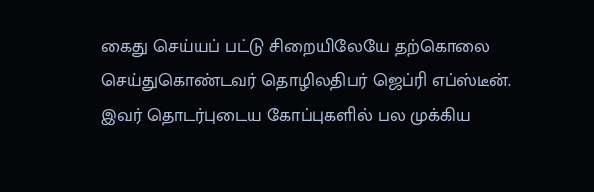கைது செய்யப் பட்டு சிறையிலேயே தற்கொலை செய்துகொண்டவர் தொழிலதிபர் ஜெப்ரி எப்ஸ்டீன். இவர் தொடர்புடைய கோப்புகளில் பல முக்கிய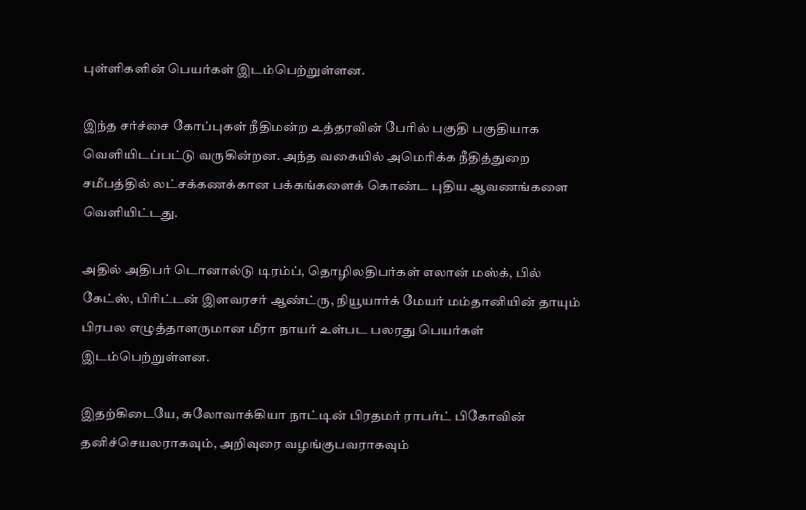புள்ளிகளின் பெயர்கள் இடம்பெற்றுள்ளன.

இந்த சர்ச்சை கோப்புகள் நீதிமன்ற உத்தரவின் பேரில் பகுதி பகுதியாக வெளியிடப்பட்டு வருகின்றன. அந்த வகையில் அமெரிக்க நீதித்துறை சமீபத்தில் லட்சக்கணக்கான பக்கங்களைக் கொண்ட புதிய ஆவணங்களை வெளியிட்டது.

அதில் அதிபர் டொனால்டு டிரம்ப், தொழிலதிபர்கள் எலான் மஸ்க், பில் கேட்ஸ், பிரிட்டன் இளவரசர் ஆண்ட்ரு, நியூயார்க் மேயர் மம்தானியின் தாயும் பிரபல எழுத்தாளருமான மீரா நாயர் உள்பட பலரது பெயர்கள் இடம்பெற்றுள்ளன.

இதற்கிடையே, சுலோவாக்கியா நாட்டின் பிரதமர் ராபர்ட் பிகோவின் தனிச்செயலராகவும், அறிவுரை வழங்குபவராகவும்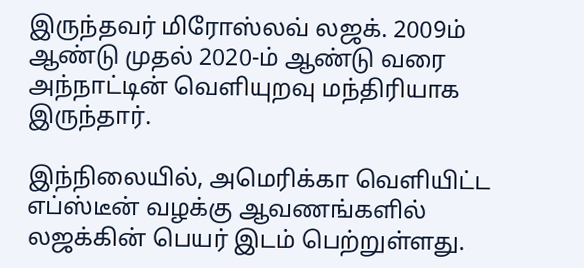இருந்தவர் மிரோஸ்லவ் லஜக். 2009ம் ஆண்டு முதல் 2020-ம் ஆண்டு வரை அந்நாட்டின் வெளியுறவு மந்திரியாக இருந்தார்.

இந்நிலையில், அமெரிக்கா வெளியிட்ட எப்ஸ்டீன் வழக்கு ஆவணங்களில் லஜக்கின் பெயர் இடம் பெற்றுள்ளது.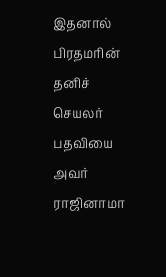இதனால் பிரதமரின் தனிச் செயலர் பதவியை அவர் ராஜினாமா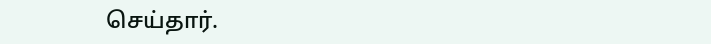செய்தார்.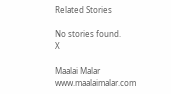Related Stories

No stories found.
X

Maalai Malar
www.maalaimalar.com